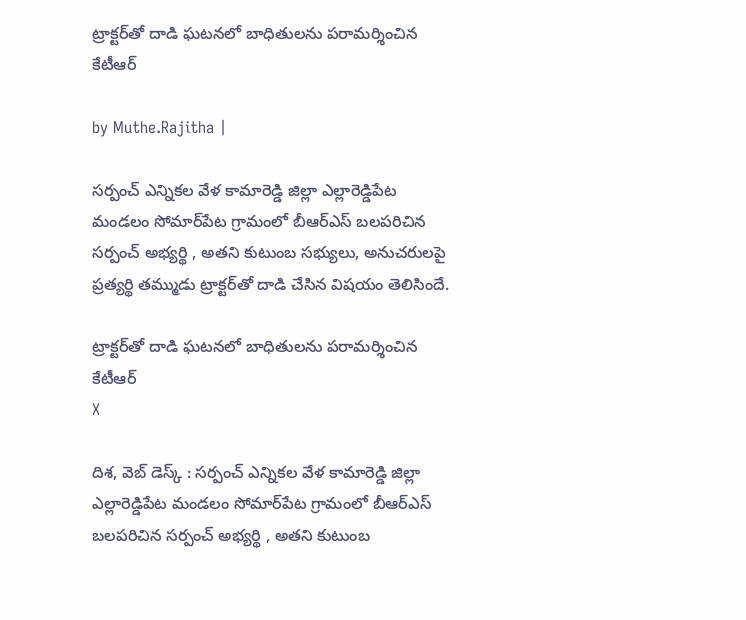ట్రాక్టర్‌తో దాడి ఘటనలో బాధితులను పరామర్శించిన కేటీఆర్

by Muthe.Rajitha |

సర్పంచ్ ఎన్నికల వేళ కామారెడ్డి జిల్లా ఎల్లారెడ్డిపేట మండలం సోమార్‌పేట గ్రామంలో బీఆర్ఎస్ బలపరిచిన సర్పంచ్ అభ్యర్థి , అతని కుటుంబ సభ్యులు, అనుచరులపై ప్రత్యర్థి తమ్ముడు ట్రాక్టర్‌తో దాడి చేసిన విషయం తెలిసిందే.

ట్రాక్టర్‌తో దాడి ఘటనలో బాధితులను పరామర్శించిన కేటీఆర్
X

దిశ, వెబ్ డెస్క్ : సర్పంచ్ ఎన్నికల వేళ కామారెడ్డి జిల్లా ఎల్లారెడ్డిపేట మండలం సోమార్‌పేట గ్రామంలో బీఆర్ఎస్ బలపరిచిన సర్పంచ్ అభ్యర్థి , అతని కుటుంబ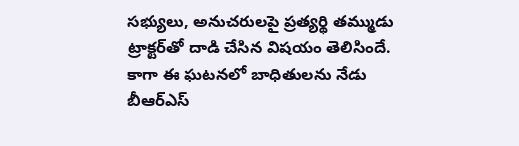సభ్యులు, అనుచరులపై ప్రత్యర్థి తమ్ముడు ట్రాక్టర్‌తో దాడి చేసిన విషయం తెలిసిందే. కాగా ఈ ఘటనలో బాధితులను నేడు బీఆర్ఎస్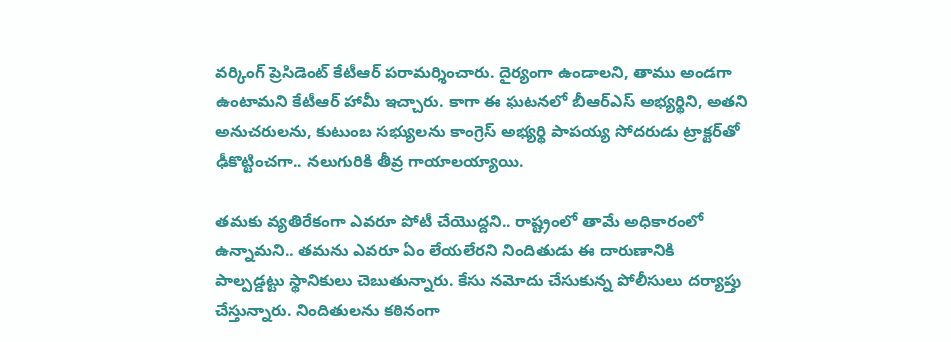వర్కింగ్ ప్రెసిడెంట్ కేటీఆర్ పరామర్శించారు. దైర్యంగా ఉండాలని, తాము అండగా ఉంటామని కేటీఆర్ హామీ ఇచ్చారు. కాగా ఈ ఘటనలో బీఆర్ఎస్ అభ్యర్థిని, అతని అనుచరులను, కుటుంబ సభ్యులను కాంగ్రెస్ అభ్యర్థి పాపయ్య సోదరుడు ట్రాక్టర్‌తో ఢీకొట్టించగా.. నలుగురికి తీవ్ర గాయాలయ్యాయి.

తమకు వ్యతిరేకంగా ఎవరూ పోటీ చేయొద్దని.. రాష్ట్రంలో తామే అధికారంలో ఉన్నామని.. తమను ఎవరూ ఏం లేయలేరని నిందితుడు ఈ దారుణానికి పాల్పడ్డట్టు స్థానికులు చెబుతున్నారు. కేసు నమోదు చేసుకున్న పోలీసులు దర్యాప్తు చేస్తున్నారు. నిందితులను కఠినంగా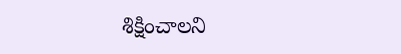శిక్షించాలని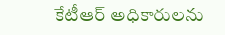కేటీఆర్ అధికారులను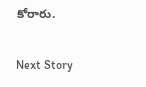కోరారు.

Next Story